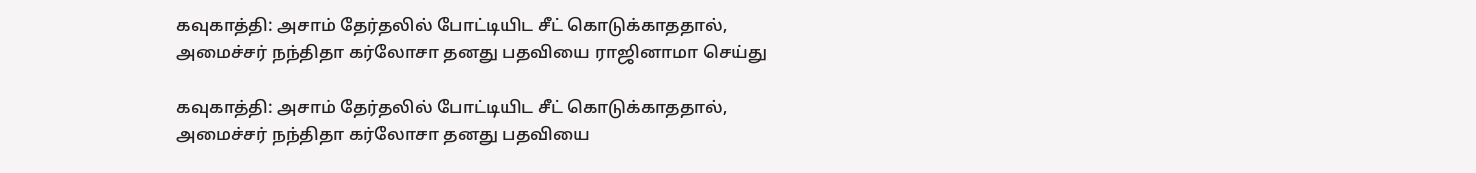கவுகாத்தி: அசாம் தேர்தலில் போட்டியிட சீட் கொடுக்காததால், அமைச்சர் நந்திதா கர்லோசா தனது பதவியை ராஜினாமா செய்து

கவுகாத்தி: அசாம் தேர்தலில் போட்டியிட சீட் கொடுக்காததால், அமைச்சர் நந்திதா கர்லோசா தனது பதவியை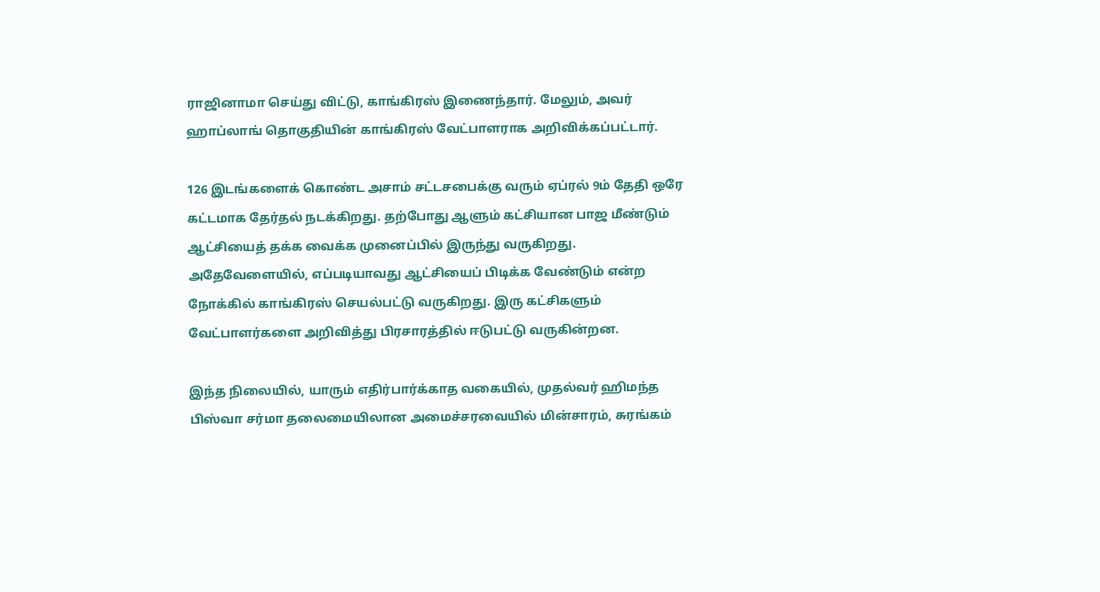ராஜினாமா செய்து விட்டு, காங்கிரஸ் இணைந்தார். மேலும், அவர் ஹாப்லாங் தொகுதியின் காங்கிரஸ் வேட்பாளராக அறிவிக்கப்பட்டார்.

126 இடங்களைக் கொண்ட அசாம் சட்டசபைக்கு வரும் ஏப்ரல் 9ம் தேதி ஒரே கட்டமாக தேர்தல் நடக்கிறது. தற்போது ஆளும் கட்சியான பாஜ மீண்டும் ஆட்சியைத் தக்க வைக்க முனைப்பில் இருந்து வருகிறது. அதேவேளையில், எப்படியாவது ஆட்சியைப் பிடிக்க வேண்டும் என்ற நோக்கில் காங்கிரஸ் செயல்பட்டு வருகிறது. இரு கட்சிகளும் வேட்பாளர்களை அறிவித்து பிரசாரத்தில் ஈடுபட்டு வருகின்றன.

இந்த நிலையில், யாரும் எதிர்பார்க்காத வகையில், முதல்வர் ஹிமந்த பிஸ்வா சர்மா தலைமையிலான அமைச்சரவையில் மின்சாரம், சுரங்கம்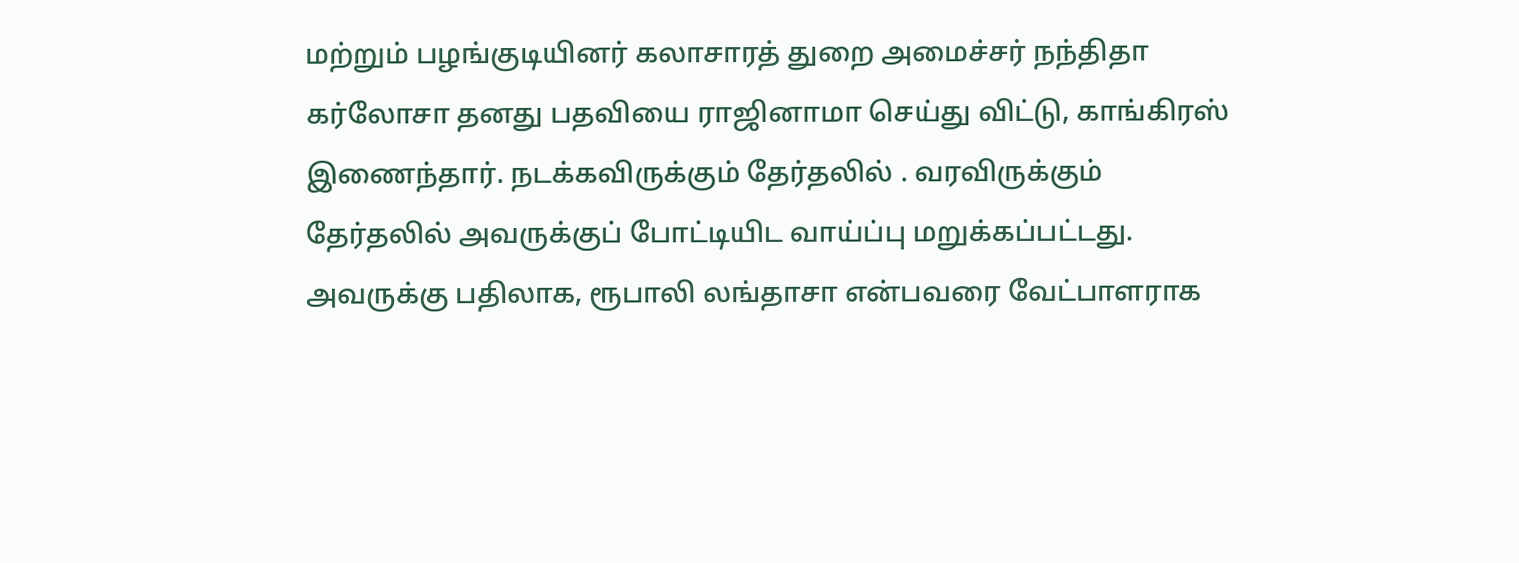மற்றும் பழங்குடியினர் கலாசாரத் துறை அமைச்சர் நந்திதா கர்லோசா தனது பதவியை ராஜினாமா செய்து விட்டு, காங்கிரஸ் இணைந்தார். நடக்கவிருக்கும் தேர்தலில் . வரவிருக்கும் தேர்தலில் அவருக்குப் போட்டியிட வாய்ப்பு மறுக்கப்பட்டது. அவருக்கு பதிலாக, ரூபாலி லங்தாசா என்பவரை வேட்பாளராக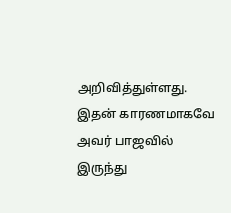அறிவித்துள்ளது. இதன் காரணமாகவே அவர் பாஜவில் இருந்து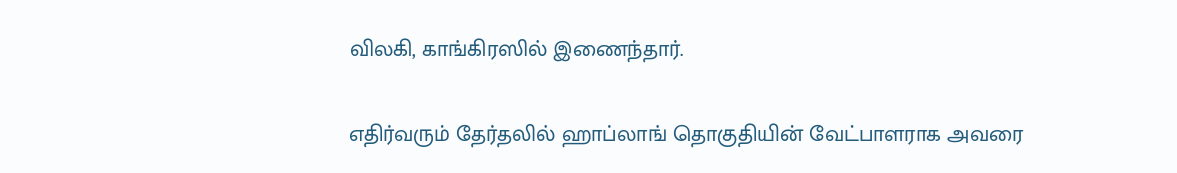விலகி, காங்கிரஸில் இணைந்தார்.

எதிர்வரும் தேர்தலில் ஹாப்லாங் தொகுதியின் வேட்பாளராக அவரை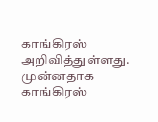காங்கிரஸ் அறிவித்துள்ளது. முன்னதாக காங்கிரஸ்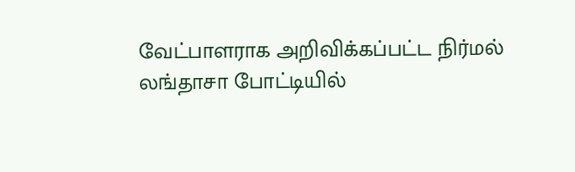வேட்பாளராக அறிவிக்கப்பட்ட நிர்மல் லங்தாசா போட்டியில்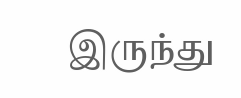இருந்து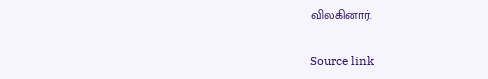விலகினார்.

Source link